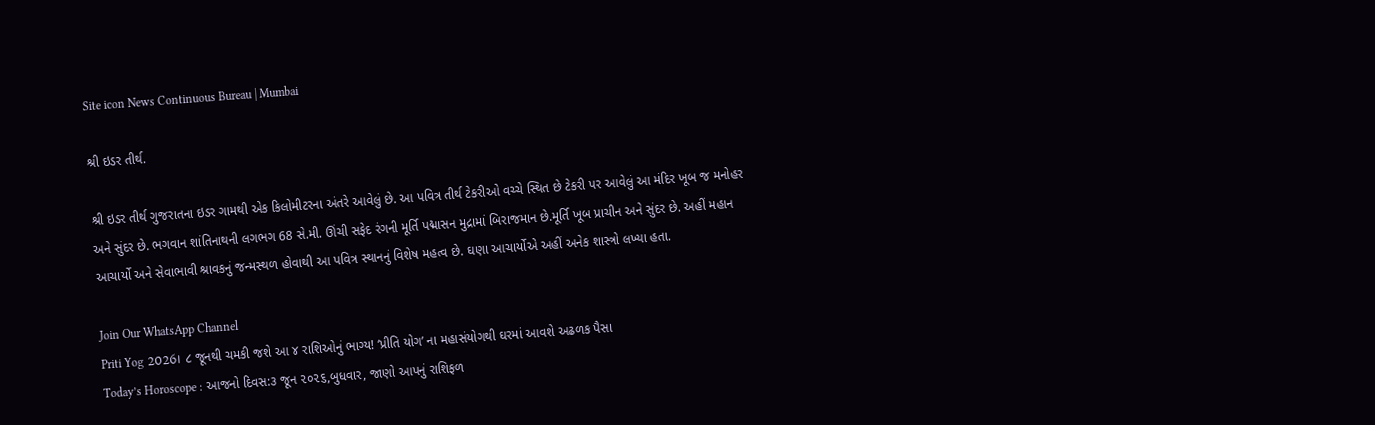Site icon News Continuous Bureau | Mumbai

શ્રી ઇડર તીર્થ.

શ્રી ઇડર તીર્થ ગુજરાતના ઇડર ગામથી એક કિલોમીટરના અંતરે આવેલું છે. આ પવિત્ર તીર્થ ટેકરીઓ વચ્ચે સ્થિત છે ટેકરી પર આવેલું આ મંદિર ખૂબ જ મનોહર અને સુંદર છે. ભગવાન શાંતિનાથની લગભગ 68 સે.મી. ઊંચી સફેદ રંગની મૂર્તિ પદ્માસન મુદ્રામાં બિરાજમાન છે.મૂર્તિ ખૂબ પ્રાચીન અને સુંદર છે. અહીં મહાન આચાર્યો અને સેવાભાવી શ્રાવકનું જન્મસ્થળ હોવાથી આ પવિત્ર સ્થાનનું વિશેષ મહત્વ છે. ઘણા આચાર્યોએ અહીં અનેક શાસ્ત્રો લખ્યા હતા.

Join Our WhatsApp Channel
Priti Yog 2026। ૮ જૂનથી ચમકી જશે આ ૪ રાશિઓનું ભાગ્ય! ‘પ્રીતિ યોગ’ ના મહાસંયોગથી ઘરમાં આવશે અઢળક પૈસા
Today’s Horoscope : આજનો દિવસ:૩ જૂન ૨૦૨૬,બુધવાર, જાણો આપનું રાશિફળ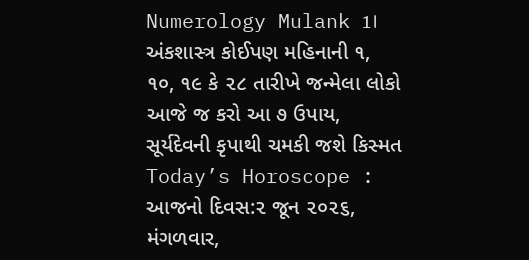Numerology Mulank 1। અંકશાસ્ત્ર કોઈપણ મહિનાની ૧, ૧૦, ૧૯ કે ૨૮ તારીખે જન્મેલા લોકો આજે જ કરો આ ૭ ઉપાય, સૂર્યદેવની કૃપાથી ચમકી જશે કિસ્મત
Today’s Horoscope : આજનો દિવસ:૨ જૂન ૨૦૨૬, મંગળવાર,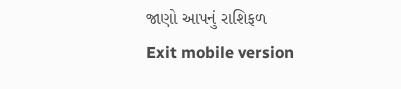જાણો આપનું રાશિફળ
Exit mobile version